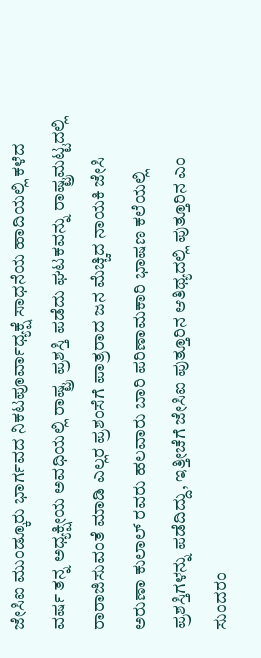ಜೇಸಿಐ ಮುಂಡ್ಕೂರು ಭಾರ್ಗವದ ನಿಕಟಪೂರ್ವಾಧ್ಯಕ್ಷೆ ಸಾಧನೆಯ ಹಾದಿಯಲ್ಲಿ ಕಳೆದ ವರ್ಷ ತನ್ನ ಅಧ್ಯಕ್ಷೀಯ ಅವಧಿಯಲ್ಲಿ ರಾಷ್ಟ್ರ ಪ್ರಶಸ್ತಿ ಪಡೆದು ಘಟಕವನ್ನು ರಾಷ್ಟ್ರಮಟ್ಟದಲ್ಲಿ ರಾರಾಜಿಸುವಂತೆ ಮಾಡಿ ಎಲ್ಲರ ಪ್ರಶಂಸೆಗೆ ಪಾತ್ರರಾದ ಜನ ಮೆಚ್ಚಿದ ನಾಯಕಿ ಜೇಸಿ ಅರುಣಾ ಕುಲಾಲ್ ರವರು ಹಲವಾರು ಬಾರಿ ಪರಿಣಾಮಕಾರಿ ಭಾಷಣ ಕಲೆಯಲ್ಲಿ ಪ್ರಶಸ್ತಿಗಳನ್ನು ಪಡೆದಿದ್ದು, ಇತ್ತೀಚೆಗೆ ಜೇಸಿಐ ಪುತ್ತೂರಿನ ಆತಿಥ್ಯದಲ್ಲಿ ಪುತ್ತೂರಿನ ಎಂ ಸುಂದರಂ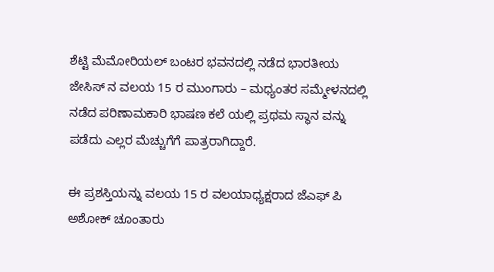ಶೆಟ್ಟಿ ಮೆಮೋರಿಯಲ್ ಬಂಟರ ಭವನದಲ್ಲಿ ನಡೆದ ಭಾರತೀಯ ಜೇಸಿಸ್ ನ ವಲಯ 15 ರ ಮುಂಗಾರು – ಮಧ್ಯಂತರ ಸಮ್ಮೇಳನದಲ್ಲಿ ನಡೆದ ಪರಿಣಾಮಕಾರಿ ಭಾಷಣ ಕಲೆ ಯಲ್ಲಿ ಪ್ರಥಮ ಸ್ಥಾನ ವನ್ನು ಪಡೆದು ಎಲ್ಲರ ಮೆಚ್ಚುಗೆಗೆ ಪಾತ್ರರಾಗಿದ್ದಾರೆ.

ಈ ಪ್ರಶಸ್ತಿಯನ್ನು ವಲಯ 15 ರ ವಲಯಾಧ್ಯಕ್ಷರಾದ ಜೆಎಫ್ ಪಿ ಅಶೋಕ್ ಚೂಂತಾರು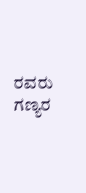ರವರು ಗಣ್ಯರ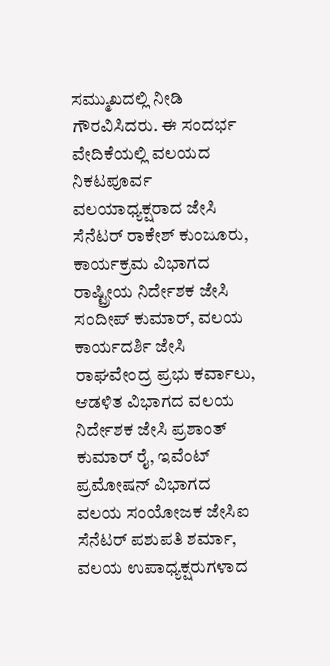ಸಮ್ಮುಖದಲ್ಲಿ ನೀಡಿ ಗೌರವಿಸಿದರು. ಈ ಸಂದರ್ಭ ವೇದಿಕೆಯಲ್ಲಿ ವಲಯದ ನಿಕಟಪೂರ್ವ ವಲಯಾಧ್ಯಕ್ಷರಾದ ಜೇಸಿ ಸೆನೆಟರ್ ರಾಕೇಶ್ ಕುಂಜೂರು, ಕಾರ್ಯಕ್ರಮ ವಿಭಾಗದ ರಾಷ್ಟ್ರೀಯ ನಿರ್ದೇಶಕ ಜೇಸಿ ಸಂದೀಪ್ ಕುಮಾರ್, ವಲಯ ಕಾರ್ಯದರ್ಶಿ ಜೇಸಿ ರಾಘವೇಂದ್ರ ಪ್ರಭು ಕರ್ವಾಲು, ಆಡಳಿತ ವಿಭಾಗದ ವಲಯ ನಿರ್ದೇಶಕ ಜೇಸಿ ಪ್ರಶಾಂತ್ ಕುಮಾರ್ ರೈ, ಇವೆಂಟ್ ಪ್ರಮೋಷನ್ ವಿಭಾಗದ ವಲಯ ಸಂಯೋಜಕ ಜೇಸಿಐ ಸೆನೆಟರ್ ಪಶುಪತಿ ಶರ್ಮಾ, ವಲಯ ಉಪಾಧ್ಯಕ್ಷರುಗಳಾದ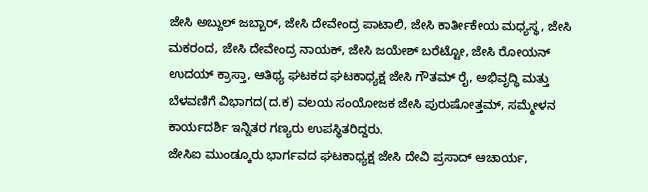ಜೇಸಿ ಅಬ್ದುಲ್ ಜಬ್ಬಾರ್, ಜೇಸಿ ದೇವೇಂದ್ರ ಪಾಟಾಲಿ, ಜೇಸಿ ಕಾರ್ತೀಕೇಯ ಮಧ್ಯಸ್ಥ, ಜೇಸಿ ಮಕರಂದ, ಜೇಸಿ ದೇವೇಂದ್ರ ನಾಯಕ್, ಜೇಸಿ ಜಯೇಶ್ ಬರೆಟ್ಟೋ, ಜೇಸಿ ರೋಯನ್ ಉದಯ್ ಕ್ರಾಸ್ತಾ, ಆತಿಥ್ಯ ಘಟಕದ ಘಟಕಾಧ್ಯಕ್ಷ ಜೇಸಿ ಗೌತಮ್ ರೈ, ಅಭಿವೃದ್ಧಿ ಮತ್ತು ಬೆಳವಣಿಗೆ ವಿಭಾಗದ(ದ.ಕ) ವಲಯ ಸಂಯೋಜಕ ಜೇಸಿ ಪುರುಷೋತ್ತಮ್, ಸಮ್ಮೇಳನ ಕಾರ್ಯದರ್ಶಿ ಇನ್ನಿತರ ಗಣ್ಯರು ಉಪಸ್ಥಿತರಿದ್ದರು.
ಜೇಸಿಐ ಮುಂಡ್ಕೂರು ಭಾರ್ಗವದ ಘಟಕಾಧ್ಯಕ್ಷ ಜೇಸಿ ದೇವಿ ಪ್ರಸಾದ್ ಆಚಾರ್ಯ,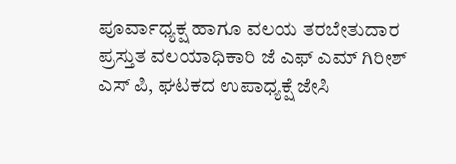ಪೂರ್ವಾಧ್ಯಕ್ಷ ಹಾಗೂ ವಲಯ ತರಬೇತುದಾರ ಪ್ರಸ್ತುತ ವಲಯಾಧಿಕಾರಿ ಜೆ ಎಫ್ ಎಮ್ ಗಿರೀಶ್ ಎಸ್ ಪಿ, ಘಟಕದ ಉಪಾಧ್ಯಕ್ಷೆ ಜೇಸಿ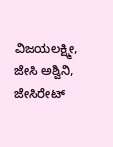ವಿಜಯಲಕ್ಷ್ಮೀ, ಜೇಸಿ ಅಶ್ವಿನಿ, ಜೇಸಿರೇಟ್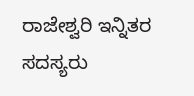ರಾಜೇಶ್ವರಿ ಇನ್ನಿತರ ಸದಸ್ಯರು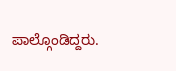ಪಾಲ್ಗೊಂಡಿದ್ದರು.